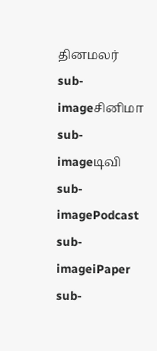தினமலர்
sub-imageசினிமா
sub-imageடிவி
sub-imagePodcast
sub-imageiPaper
sub-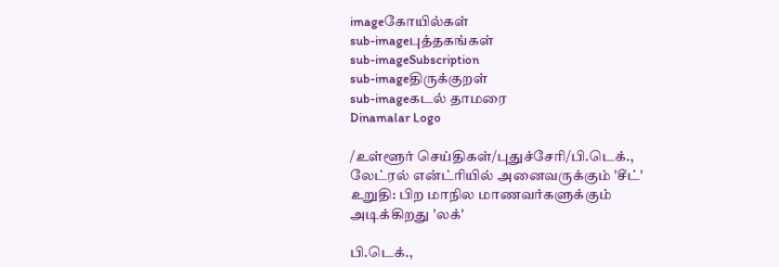imageகோயில்கள்
sub-imageபுத்தகங்கள்
sub-imageSubscription
sub-imageதிருக்குறள்
sub-imageகடல் தாமரை
Dinamalar Logo

/உள்ளூர் செய்திகள்/புதுச்சேரி/பி.டெக்., லேட்ரல் என்ட்ரியில் அனைவருக்கும் 'சீட்' உறுதி: பிற மாநில மாணவர்களுக்கும் அடிக்கிறது 'லக்'

பி.டெக்.,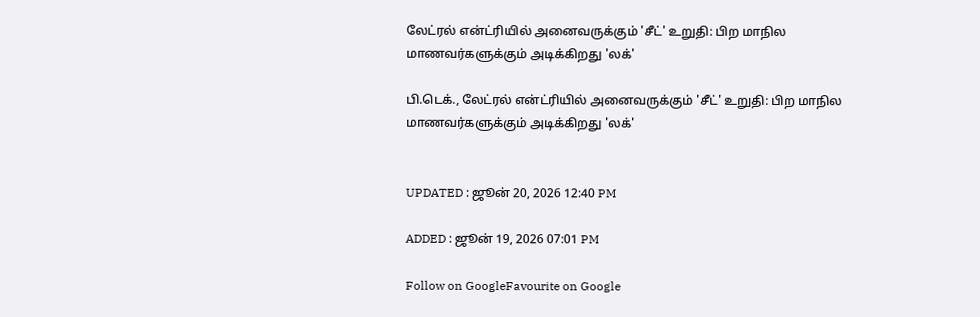லேட்ரல் என்ட்ரியில் அனைவருக்கும் 'சீட்' உறுதி: பிற மாநில மாணவர்களுக்கும் அடிக்கிறது 'லக்'

பி.டெக்., லேட்ரல் என்ட்ரியில் அனைவருக்கும் 'சீட்' உறுதி: பிற மாநில மாணவர்களுக்கும் அடிக்கிறது 'லக்'


UPDATED : ஜூன் 20, 2026 12:40 PM

ADDED : ஜூன் 19, 2026 07:01 PM

Follow on GoogleFavourite on Google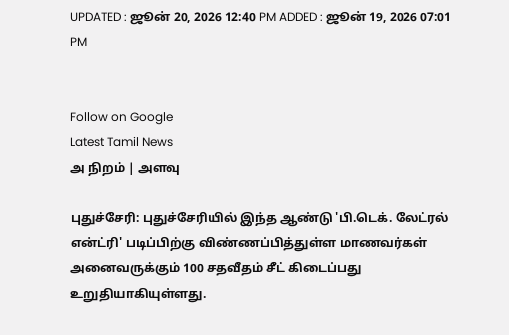UPDATED : ஜூன் 20, 2026 12:40 PM ADDED : ஜூன் 19, 2026 07:01 PM


Follow on Google
Latest Tamil News
அ நிறம் | அளவு

புதுச்சேரி: புதுச்சேரியில் இந்த ஆண்டு 'பி.டெக். லேட்ரல் என்ட்ரி' படிப்பிற்கு விண்ணப்பித்துள்ள மாணவர்கள் அனைவருக்கும் 100 சதவீதம் சீட் கிடைப்பது உறுதியாகியுள்ளது.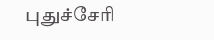புதுச்சேரி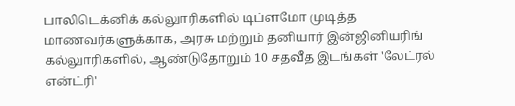பாலிடெக்னிக் கல்லுாரிகளில் டிப்ளமோ முடித்த மாணவர்களுக்காக, அரசு மற்றும் தனியார் இன்ஜினியரிங் கல்லுாரிகளில், ஆண்டுதோறும் 10 சதவீத இடங்கள் 'லேட்ரல் என்ட்ரி'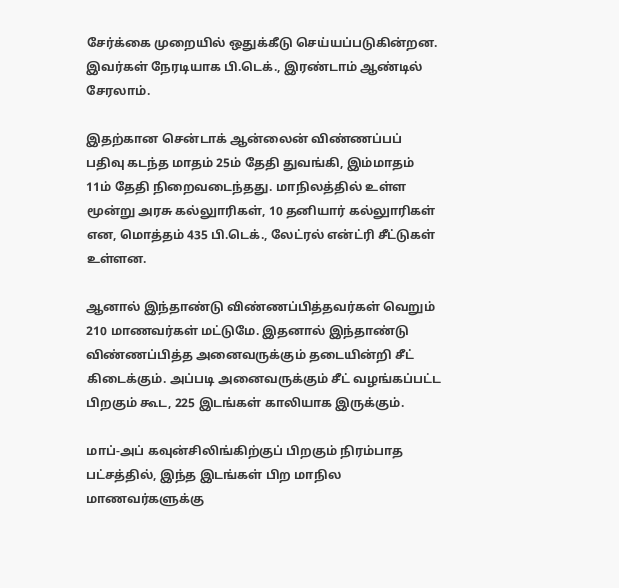சேர்க்கை முறையில் ஒதுக்கீடு செய்யப்படுகின்றன. இவர்கள் நேரடியாக பி.டெக்., இரண்டாம் ஆண்டில் சேரலாம்.

இதற்கான சென்டாக் ஆன்லைன் விண்ணப்பப் பதிவு கடந்த மாதம் 25ம் தேதி துவங்கி, இம்மாதம் 11ம் தேதி நிறைவடைந்தது. மாநிலத்தில் உள்ள மூன்று அரசு கல்லுாரிகள், 10 தனியார் கல்லுாரிகள் என, மொத்தம் 435 பி.டெக்., லேட்ரல் என்ட்ரி சீட்டுகள் உள்ளன.

ஆனால் இந்தாண்டு விண்ணப்பித்தவர்கள் வெறும் 210 மாணவர்கள் மட்டுமே. இதனால் இந்தாண்டு விண்ணப்பித்த அனைவருக்கும் தடையின்றி சீட் கிடைக்கும். அப்படி அனைவருக்கும் சீட் வழங்கப்பட்ட பிறகும் கூட, 225 இடங்கள் காலியாக இருக்கும்.

மாப்-அப் கவுன்சிலிங்கிற்குப் பிறகும் நிரம்பாத பட்சத்தில், இந்த இடங்கள் பிற மாநில மாணவர்களுக்கு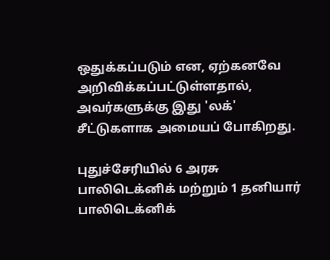ஒதுக்கப்படும் என, ஏற்கனவே அறிவிக்கப்பட்டுள்ளதால், அவர்களுக்கு இது 'லக்' சீட்டுகளாக அமையப் போகிறது.

புதுச்சேரியில் 6 அரசு பாலிடெக்னிக் மற்றும் 1 தனியார் பாலிடெக்னிக்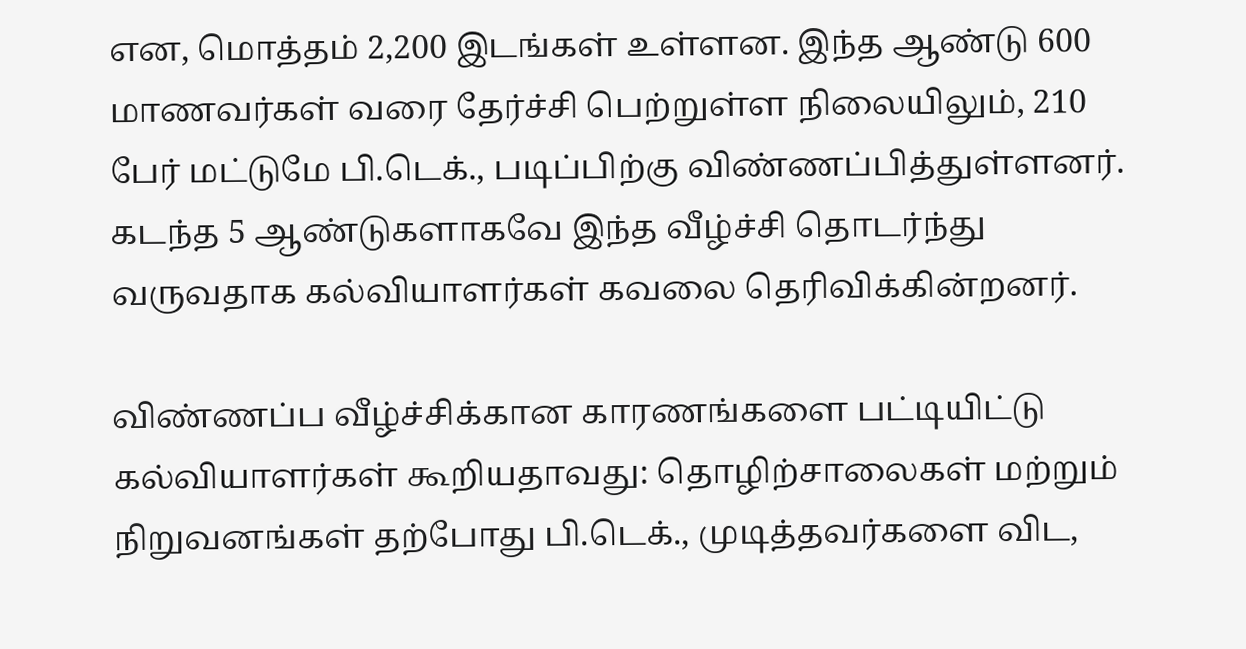என, மொத்தம் 2,200 இடங்கள் உள்ளன. இந்த ஆண்டு 600 மாணவர்கள் வரை தேர்ச்சி பெற்றுள்ள நிலையிலும், 210 பேர் மட்டுமே பி.டெக்., படிப்பிற்கு விண்ணப்பித்துள்ளனர். கடந்த 5 ஆண்டுகளாகவே இந்த வீழ்ச்சி தொடர்ந்து வருவதாக கல்வியாளர்கள் கவலை தெரிவிக்கின்றனர்.

விண்ணப்ப வீழ்ச்சிக்கான காரணங்களை பட்டியிட்டு கல்வியாளர்கள் கூறியதாவது: தொழிற்சாலைகள் மற்றும் நிறுவனங்கள் தற்போது பி.டெக்., முடித்தவர்களை விட,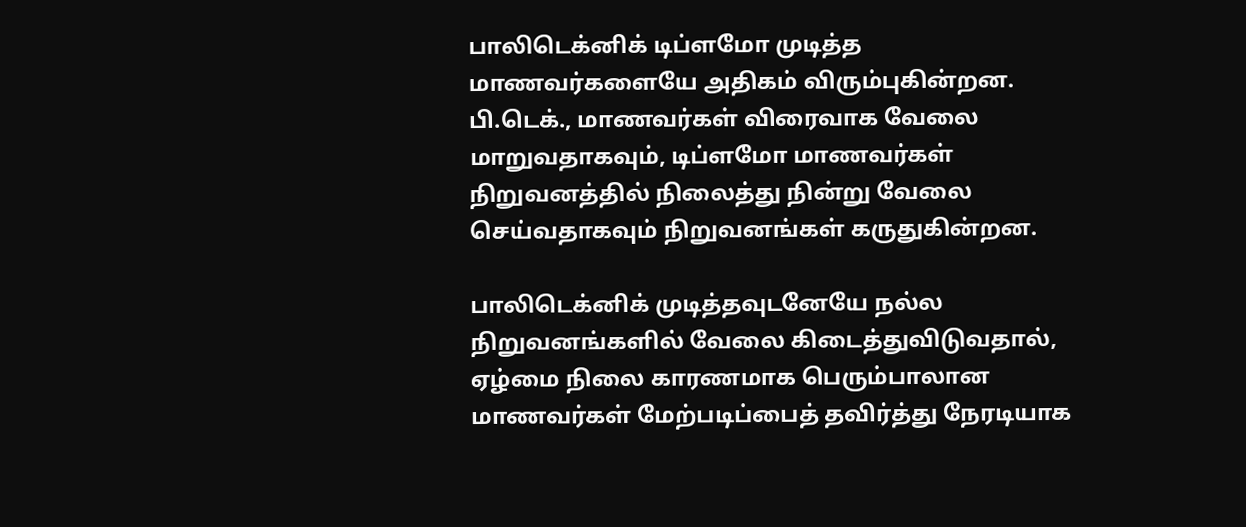பாலிடெக்னிக் டிப்ளமோ முடித்த மாணவர்களையே அதிகம் விரும்புகின்றன. பி.டெக்., மாணவர்கள் விரைவாக வேலை மாறுவதாகவும், டிப்ளமோ மாணவர்கள் நிறுவனத்தில் நிலைத்து நின்று வேலை செய்வதாகவும் நிறுவனங்கள் கருதுகின்றன.

பாலிடெக்னிக் முடித்தவுடனேயே நல்ல நிறுவனங்களில் வேலை கிடைத்துவிடுவதால், ஏழ்மை நிலை காரணமாக பெரும்பாலான மாணவர்கள் மேற்படிப்பைத் தவிர்த்து நேரடியாக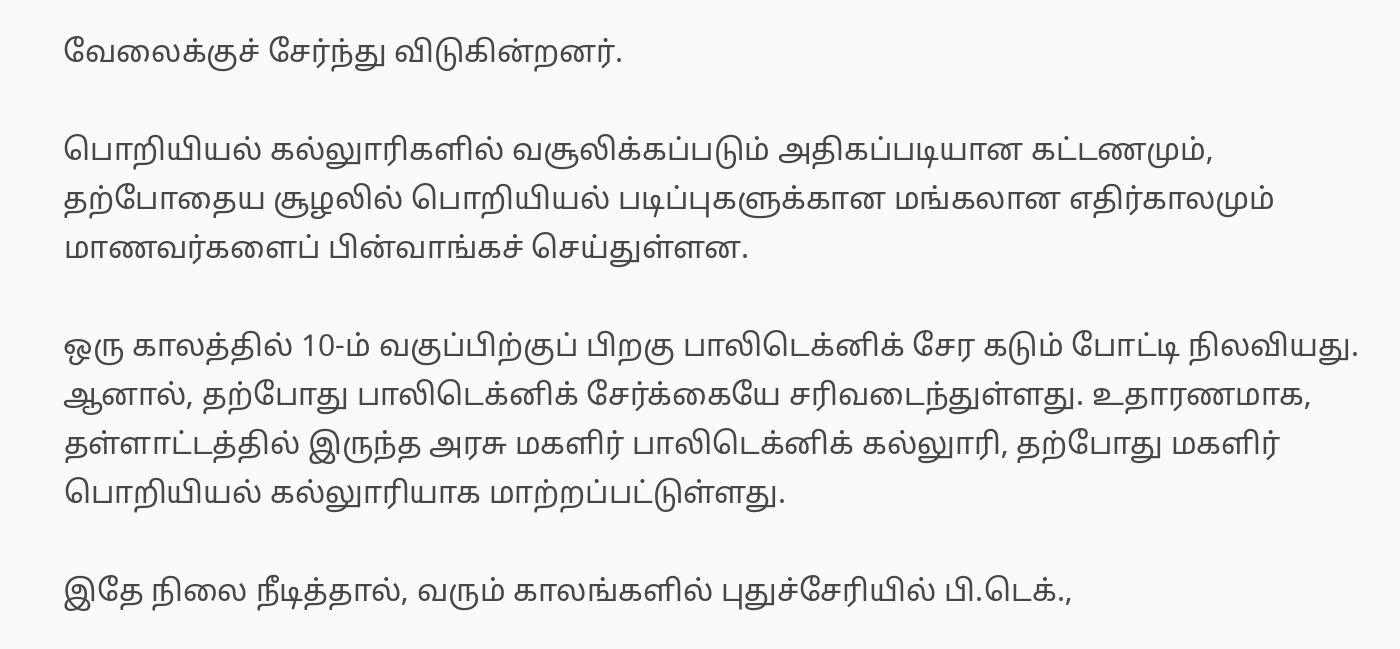வேலைக்குச் சேர்ந்து விடுகின்றனர்.

பொறியியல் கல்லுாரிகளில் வசூலிக்கப்படும் அதிகப்படியான கட்டணமும், தற்போதைய சூழலில் பொறியியல் படிப்புகளுக்கான மங்கலான எதிர்காலமும் மாணவர்களைப் பின்வாங்கச் செய்துள்ளன.

ஒரு காலத்தில் 10-ம் வகுப்பிற்குப் பிறகு பாலிடெக்னிக் சேர கடும் போட்டி நிலவியது. ஆனால், தற்போது பாலிடெக்னிக் சேர்க்கையே சரிவடைந்துள்ளது. உதாரணமாக, தள்ளாட்டத்தில் இருந்த அரசு மகளிர் பாலிடெக்னிக் கல்லுாரி, தற்போது மகளிர் பொறியியல் கல்லுாரியாக மாற்றப்பட்டுள்ளது.

இதே நிலை நீடித்தால், வரும் காலங்களில் புதுச்சேரியில் பி.டெக்.,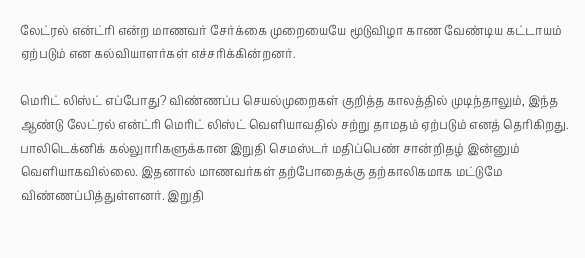லேட்ரல் என்ட்ரி என்ற மாணவர் சேர்க்கை முறையையே மூடுவிழா காண வேண்டிய கட்டாயம் ஏற்படும் என கல்வியாளர்கள் எச்சரிக்கின்றனர்.

மெரிட் லிஸ்ட் எப்போது? விண்ணப்ப செயல்முறைகள் குறித்த காலத்தில் முடிந்தாலும், இந்த ஆண்டு லேட்ரல் என்ட்ரி மெரிட் லிஸ்ட் வெளியாவதில் சற்று தாமதம் ஏற்படும் எனத் தெரிகிறது. பாலிடெக்னிக் கல்லுாரிகளுக்கான இறுதி செமஸ்டர் மதிப்பெண் சான்றிதழ் இன்னும் வெளியாகவில்லை. இதனால் மாணவர்கள் தற்போதைக்கு தற்காலிகமாக மட்டுமே விண்ணப்பித்துள்ளனர். இறுதி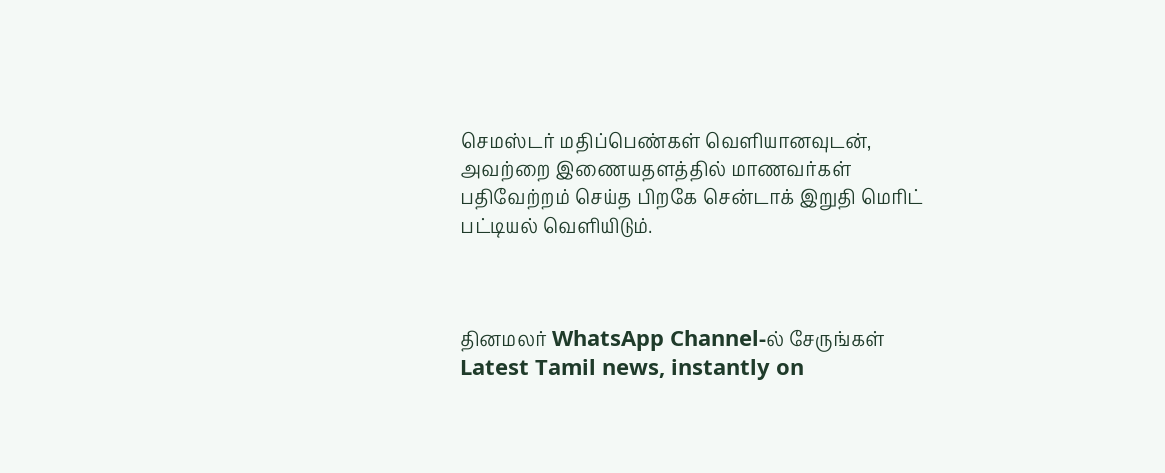செமஸ்டர் மதிப்பெண்கள் வெளியானவுடன், அவற்றை இணையதளத்தில் மாணவர்கள் பதிவேற்றம் செய்த பிறகே சென்டாக் இறுதி மெரிட் பட்டியல் வெளியிடும்.



தினமலர் WhatsApp Channel-ல் சேருங்கள்
Latest Tamil news, instantly on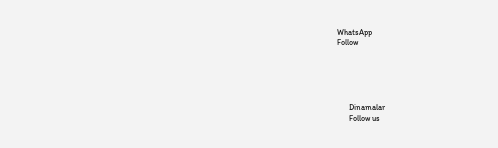WhatsApp
Follow





      Dinamalar
      Follow us